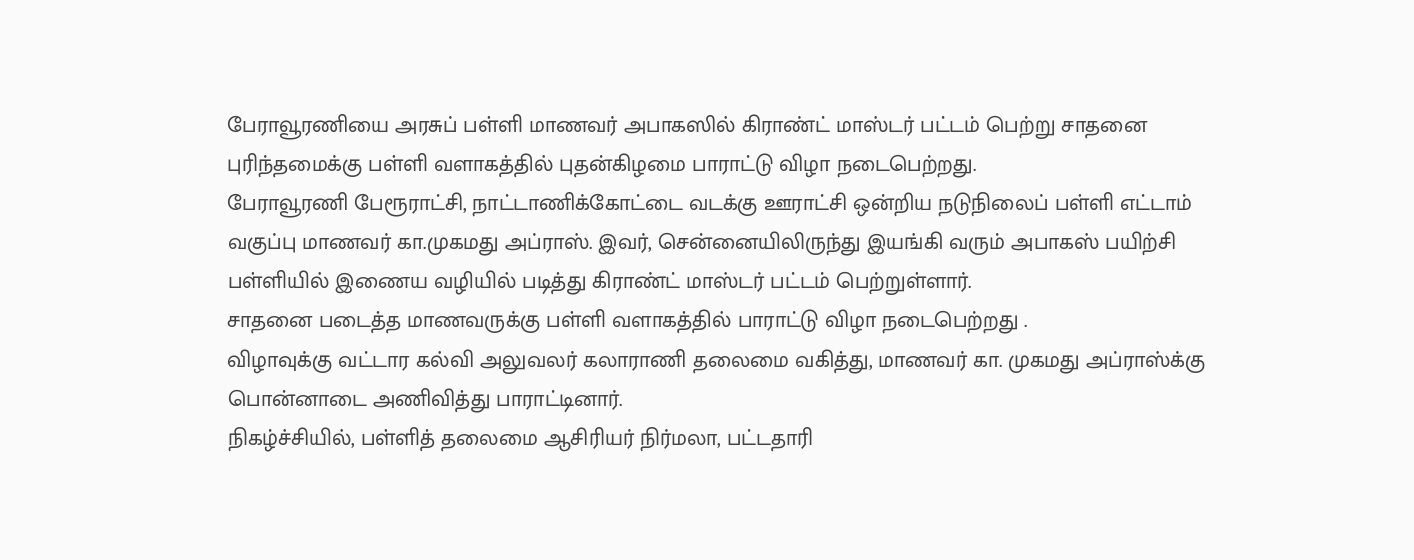பேராவூரணியை அரசுப் பள்ளி மாணவர் அபாகஸில் கிராண்ட் மாஸ்டர் பட்டம் பெற்று சாதனை புரிந்தமைக்கு பள்ளி வளாகத்தில் புதன்கிழமை பாராட்டு விழா நடைபெற்றது.
பேராவூரணி பேரூராட்சி, நாட்டாணிக்கோட்டை வடக்கு ஊராட்சி ஒன்றிய நடுநிலைப் பள்ளி எட்டாம் வகுப்பு மாணவர் கா.முகமது அப்ராஸ். இவர், சென்னையிலிருந்து இயங்கி வரும் அபாகஸ் பயிற்சி பள்ளியில் இணைய வழியில் படித்து கிராண்ட் மாஸ்டர் பட்டம் பெற்றுள்ளார்.
சாதனை படைத்த மாணவருக்கு பள்ளி வளாகத்தில் பாராட்டு விழா நடைபெற்றது .
விழாவுக்கு வட்டார கல்வி அலுவலர் கலாராணி தலைமை வகித்து, மாணவர் கா. முகமது அப்ராஸ்க்கு பொன்னாடை அணிவித்து பாராட்டினார்.
நிகழ்ச்சியில், பள்ளித் தலைமை ஆசிரியர் நிர்மலா, பட்டதாரி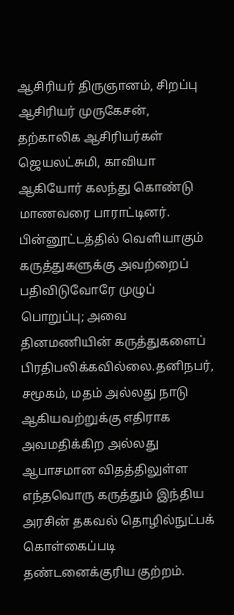ஆசிரியர் திருஞானம், சிறப்பு ஆசிரியர் முருகேசன், தற்காலிக ஆசிரியர்கள் ஜெயலட்சுமி, காவியா ஆகியோர் கலந்து கொண்டு மாணவரை பாராட்டினர்.
பின்னூட்டத்தில் வெளியாகும் கருத்துகளுக்கு அவற்றைப் பதிவிடுவோரே முழுப் பொறுப்பு; அவை தினமணியின் கருத்துகளைப் பிரதிபலிக்கவில்லை.தனிநபர், சமூகம், மதம் அல்லது நாடு ஆகியவற்றுக்கு எதிராக அவமதிக்கிற அல்லது ஆபாசமான விதத்திலுள்ள எந்தவொரு கருத்தும் இந்திய அரசின் தகவல் தொழில்நுட்பக் கொள்கைப்படி தண்டனைக்குரிய குற்றம்.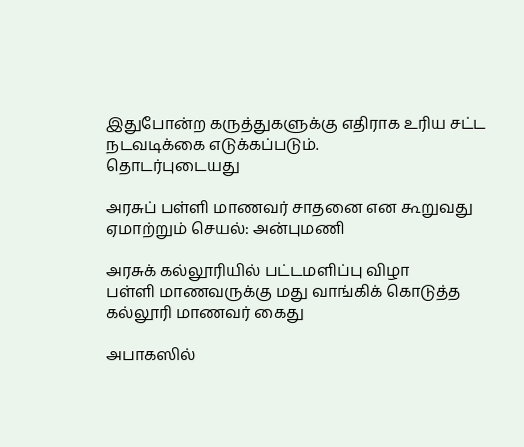இதுபோன்ற கருத்துகளுக்கு எதிராக உரிய சட்ட நடவடிக்கை எடுக்கப்படும்.
தொடர்புடையது

அரசுப் பள்ளி மாணவர் சாதனை என கூறுவது ஏமாற்றும் செயல்: அன்புமணி

அரசுக் கல்லூரியில் பட்டமளிப்பு விழா
பள்ளி மாணவருக்கு மது வாங்கிக் கொடுத்த கல்லூரி மாணவர் கைது

அபாகஸில்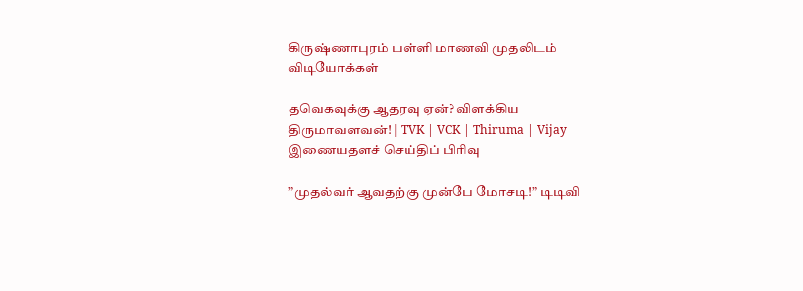கிருஷ்ணாபுரம் பள்ளி மாணவி முதலிடம்
விடியோக்கள்

தவெகவுக்கு ஆதரவு ஏன்? விளக்கிய திருமாவளவன்! | TVK | VCK | Thiruma | Vijay
இணையதளச் செய்திப் பிரிவு

”முதல்வர் ஆவதற்கு முன்பே மோசடி!” டிடிவி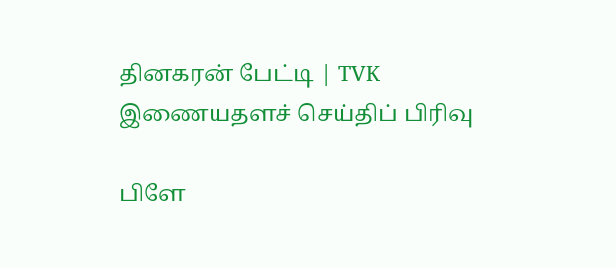தினகரன் பேட்டி | TVK
இணையதளச் செய்திப் பிரிவு

பிளே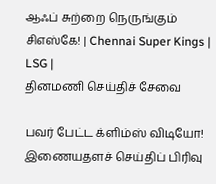ஆஃப் சுற்றை நெருங்கும் சிஎஸ்கே! | Chennai Super Kings | LSG |
தினமணி செய்திச் சேவை

பவர் பேட்ட க்ளிம்ஸ் விடியோ!
இணையதளச் செய்திப் பிரிவு